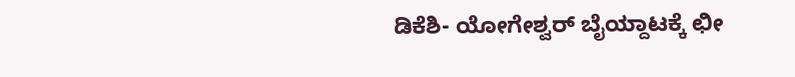ಡಿಕೆಶಿ- ಯೋಗೇಶ್ವರ್ ಬೈಯ್ದಾಟಕ್ಕೆ ಛೀ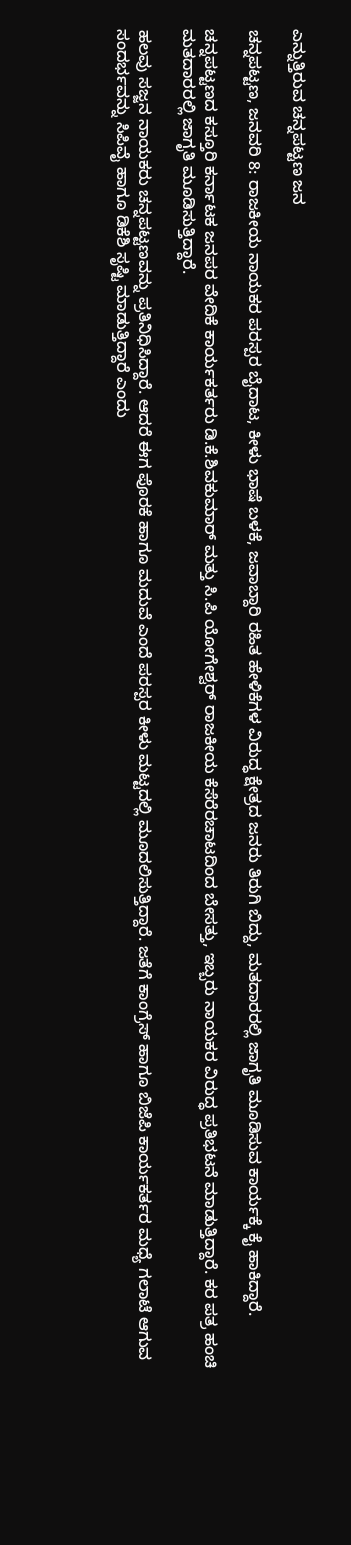ಎನ್ನುತ್ತಿರುವ ಚನ್ನಪಟ್ಟಣ ಜನ

ಚನ್ನಪಟ್ಟಣ, ಜನವರಿ 8: ರಾಜಕೀಯ ನಾಯಕರ ಪರಸ್ಪರ ಬೈದಾಟ, ಕೀಳು ಭಾಷೆ ಬಳಕೆ, ಜವಾಬ್ದಾರಿ ರಹಿತ ಹೇಳಿಕೆಗಳ ವಿರುದ್ಧ ಕ್ಷೇತ್ರದ ಜನರು ತಿರುಗಿ ಬಿದ್ದು, ಮತದಾರರಲ್ಲಿ ಜಾಗೃತಿ ಮೂಡಿಸುವ ಕಾರ್ಯಕ್ಕೆ ಕೈ ಹಾಕಿದ್ದಾರೆ.

ಚನ್ನಪಟ್ಟಣದ ಕಸ್ತೂರಿ ಕರ್ನಾಟಕ ಜನಪರ ವೇದಿಕೆ ಕಾರ್ಯಕರ್ತರು ಡಿ.ಕೆ.ಶಿವಕುಮಾರ್ ಮತ್ತು ಸಿ.ಪಿ ಯೋಗೇಶ್ವರ್ ರಾಜಕೀಯ ಕೆಸೆರೆರಚಾಟದಿಂದ ಬೇಸತ್ತು, ಇಬ್ಬರು ನಾಯಕರ ವಿರುದ್ಧ ಪ್ರತಿಭಟನೆ ಮಾಡುತ್ತಿದ್ದಾರೆ. ಕರ ಪತ್ರ ಹಂಚಿ ಮತದಾರರಲ್ಲಿ ಜಾಗೃತಿ ಮೂಡಿಸುತ್ತಿದ್ದಾರೆ.

ಹಲವು ಸಜ್ಜನ ನಾಯಕರು ಚನ್ನಪಟ್ಟಣವನ್ನು ಪ್ರತಿನಿಧಿಸಿದ್ದಾರೆ. ಆದರೆ ಈಗ ಪೊರಕೆ ಹಾಗೂ ಮದುವೆ ಎಂದೆ ಪರಸ್ಪರ ಕೀಳು ಮಟ್ಟದಲ್ಲಿ ಮೂದಲಿಸುತ್ತಿದ್ದಾರೆ. ಜತೆಗೆ ಕಾಂಗ್ರೆಸ್ ಹಾಗೂ ಬಿಜೆಪಿ ಕಾರ್ಯಕರ್ತರ ಮಧ್ಯೆ ಗಲಾಟೆ ಆಗುವ ಸಂದರ್ಭವನ್ನು ಸಿಪಿವೈ ಹಾಗೂ ಡಿಕೆಶಿ ಸೃಷ್ಟಿ ಮಾಡುತ್ತಿದ್ದಾರೆ ಎಂದು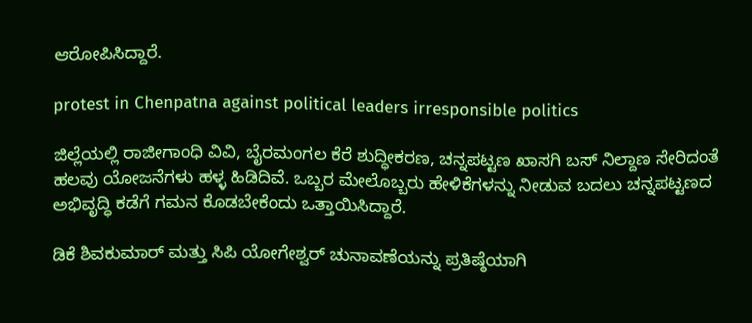ಆರೋಪಿಸಿದ್ದಾರೆ.

protest in Chenpatna against political leaders irresponsible politics

ಜಿಲ್ಲೆಯಲ್ಲಿ ರಾಜೀಗಾಂಧಿ ವಿವಿ, ಬೈರಮಂಗಲ ಕೆರೆ ಶುದ್ಧೀಕರಣ, ಚನ್ನಪಟ್ಟಣ ಖಾಸಗಿ ಬಸ್ ನಿಲ್ದಾಣ ಸೇರಿದಂತೆ ಹಲವು ಯೋಜನೆಗಳು ಹಳ್ಳ ಹಿಡಿದಿವೆ. ಒಬ್ಬರ ಮೇಲೊಬ್ಬರು ಹೇಳಿಕೆಗಳನ್ನು ನೀಡುವ ಬದಲು ಚನ್ನಪಟ್ಟಣದ ಅಭಿವೃದ್ಧಿ ಕಡೆಗೆ ಗಮನ ಕೊಡಬೇಕೆಂದು ಒತ್ತಾಯಿಸಿದ್ದಾರೆ.

ಡಿಕೆ ಶಿವಕುಮಾರ್ ಮತ್ತು ಸಿಪಿ ಯೋಗೇಶ್ವರ್ ಚುನಾವಣೆಯನ್ನು ಪ್ರತಿಷ್ಠೆಯಾಗಿ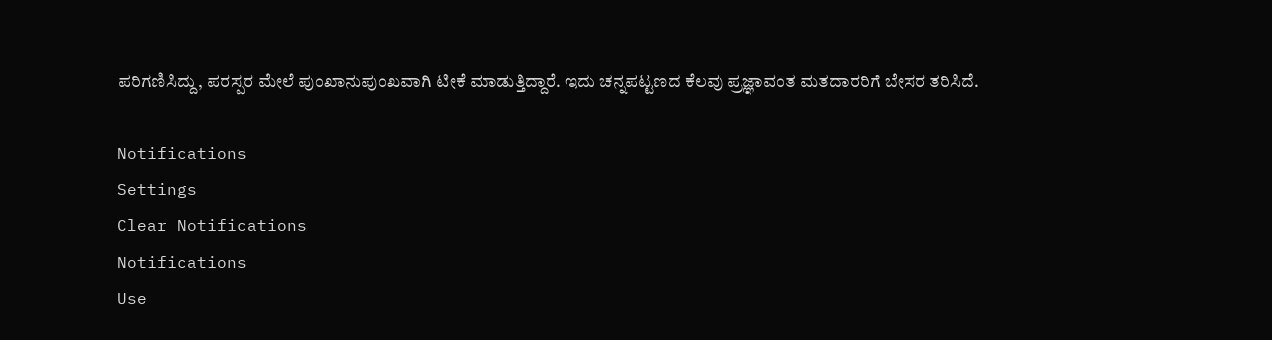ಪರಿಗಣಿಸಿದ್ದು, ಪರಸ್ಪರ ಮೇಲೆ ಪುಂಖಾನುಪುಂಖವಾಗಿ ಟೀಕೆ ಮಾಡುತ್ತಿದ್ದಾರೆ. ಇದು ಚನ್ನಪಟ್ಟಣದ ಕೆಲವು ಪ್ರಜ್ಞಾವಂತ ಮತದಾರರಿಗೆ ಬೇಸರ ತರಿಸಿದೆ.

Notifications
Settings
Clear Notifications
Notifications
Use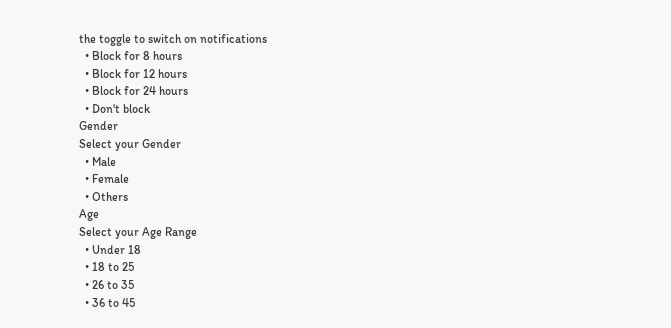the toggle to switch on notifications
  • Block for 8 hours
  • Block for 12 hours
  • Block for 24 hours
  • Don't block
Gender
Select your Gender
  • Male
  • Female
  • Others
Age
Select your Age Range
  • Under 18
  • 18 to 25
  • 26 to 35
  • 36 to 45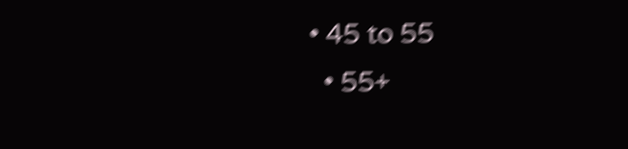• 45 to 55
  • 55+